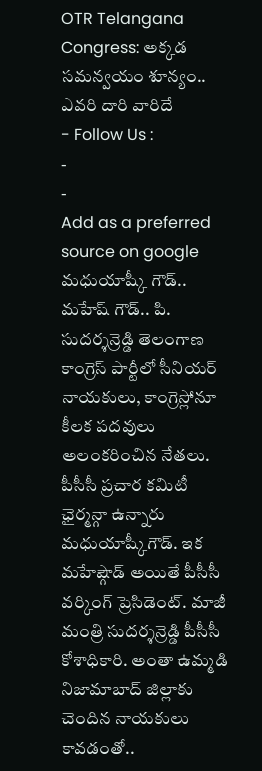OTR Telangana Congress: అక్కడ సమన్వయం శూన్యం.. ఎవరి దారి వారిదే
- Follow Us :
-
-
Add as a preferred
source on google
మధుయాష్కీ గౌడ్.. మహేష్ గౌడ్.. పి. సుదర్శన్రెడ్డి తెలంగాణ కాంగ్రెస్ పార్టీలో సీనియర్ నాయకులు, కాంగ్రెస్లోనూ కీలక పదవులు అలంకరించిన నేతలు. పీసీసీ ప్రచార కమిటీ ఛైర్మన్గా ఉన్నారు మధుయాష్కీగౌడ్. ఇక మహేష్గౌడ్ అయితే పీసీసీ వర్కింగ్ ప్రెసిడెంట్. మాజీ మంత్రి సుదర్శన్రెడ్డి పీసీసీ కోశాధికారి. అంతా ఉమ్మడి నిజామాబాద్ జిల్లాకు చెందిన నాయకులు కావడంతో..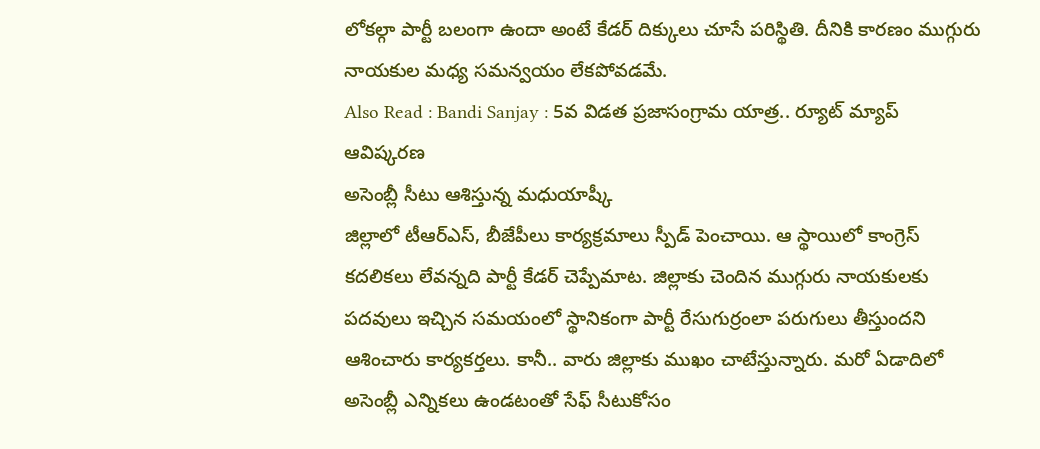లోకల్గా పార్టీ బలంగా ఉందా అంటే కేడర్ దిక్కులు చూసే పరిస్థితి. దీనికి కారణం ముగ్గురు నాయకుల మధ్య సమన్వయం లేకపోవడమే.
Also Read : Bandi Sanjay : 5వ విడత ప్రజాసంగ్రామ యాత్ర.. ర్యూట్ మ్యాప్ ఆవిష్కరణ
అసెంబ్లీ సీటు ఆశిస్తున్న మధుయాష్కీ
జిల్లాలో టీఆర్ఎస్, బీజేపీలు కార్యక్రమాలు స్పీడ్ పెంచాయి. ఆ స్థాయిలో కాంగ్రెస్ కదలికలు లేవన్నది పార్టీ కేడర్ చెప్పేమాట. జిల్లాకు చెందిన ముగ్గురు నాయకులకు పదవులు ఇచ్చిన సమయంలో స్థానికంగా పార్టీ రేసుగుర్రంలా పరుగులు తీస్తుందని ఆశించారు కార్యకర్తలు. కానీ.. వారు జిల్లాకు ముఖం చాటేస్తున్నారు. మరో ఏడాదిలో అసెంబ్లీ ఎన్నికలు ఉండటంతో సేఫ్ సీటుకోసం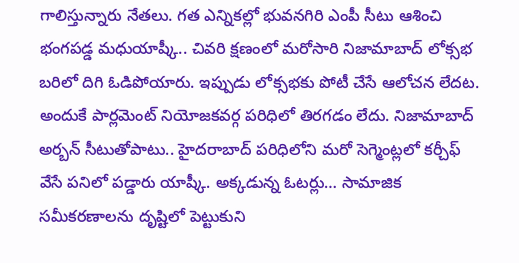గాలిస్తున్నారు నేతలు. గత ఎన్నికల్లో భువనగిరి ఎంపీ సీటు ఆశించి భంగపడ్డ మధుయాష్కీ.. చివరి క్షణంలో మరోసారి నిజామాబాద్ లోక్సభ బరిలో దిగి ఓడిపోయారు. ఇప్పుడు లోక్సభకు పోటీ చేసే ఆలోచన లేదట. అందుకే పార్లమెంట్ నియోజకవర్గ పరిధిలో తిరగడం లేదు. నిజామాబాద్ అర్బన్ సీటుతోపాటు.. హైదరాబాద్ పరిధిలోని మరో సెగ్మెంట్లలో కర్చీఫ్ వేసే పనిలో పడ్డారు యాష్కీ. అక్కడున్న ఓటర్లు… సామాజిక సమీకరణాలను దృష్టిలో పెట్టుకుని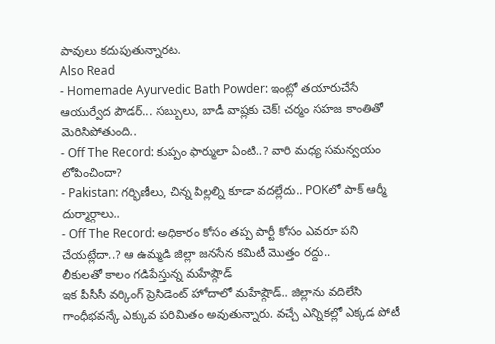పావులు కదుపుతున్నారట.
Also Read
- Homemade Ayurvedic Bath Powder: ఇంట్లో తయారుచేసే ఆయుర్వేద పౌడర్... సబ్బులు, బాడీ వాష్లకు చెక్! చర్మం సహజ కాంతితో మెరిసిపోతుంది..
- Off The Record: కుప్పం ఫార్ములా ఏంటి..? వారి మధ్య సమన్వయం లోపించిందా?
- Pakistan: గర్భిణీలు, చిన్న పిల్లల్ని కూడా వదల్లేదు.. POKలో పాక్ ఆర్మీ దుర్మార్గాలు..
- Off The Record: అధికారం కోసం తప్ప పార్టీ కోసం ఎవరూ పని చేయట్లేదా..? ఆ ఉమ్మడి జిల్లా జనసేన కమిటీ మొత్తం రద్దు..
లీకులతో కాలం గడిపేస్తున్న మహేష్గౌడ్
ఇక పీసీసీ వర్కింగ్ ప్రెసిడెంట్ హోదాలో మహేష్గౌడ్.. జిల్లాను వదిలేసి గాంధీభవన్కే ఎక్కువ పరిమితం అవుతున్నారు. వచ్చే ఎన్నికల్లో ఎక్కడ పోటీ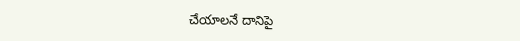చేయాలనే దానిపై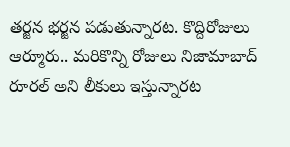తర్జన భర్జన పడుతున్నారట. కొద్దిరోజులు ఆర్మూరు.. మరికొన్ని రోజులు నిజామాబాద్ రూరల్ అని లీకులు ఇస్తున్నారట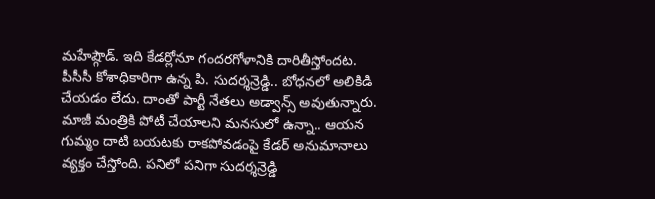మహేష్గౌడ్. ఇది కేడర్లోనూ గందరగోళానికి దారితీస్తోందట. పీసీసీ కోశాధికారిగా ఉన్న పి. సుదర్శన్రెడ్డి.. బోధనలో అలికిడి చేయడం లేదు. దాంతో పార్టీ నేతలు అడ్వాన్స్ అవుతున్నారు. మాజీ మంత్రికి పోటీ చేయాలని మనసులో ఉన్నా.. ఆయన గుమ్మం దాటి బయటకు రాకపోవడంపై కేడర్ అనుమానాలు వ్యక్తం చేస్తోంది. పనిలో పనిగా సుదర్శన్రెడ్డి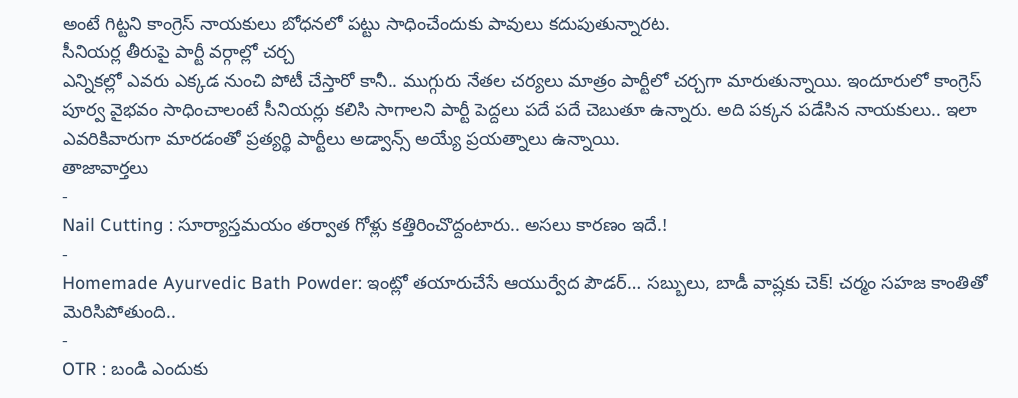అంటే గిట్టని కాంగ్రెస్ నాయకులు బోధనలో పట్టు సాధించేందుకు పావులు కదుపుతున్నారట.
సీనియర్ల తీరుపై పార్టీ వర్గాల్లో చర్చ
ఎన్నికల్లో ఎవరు ఎక్కడ నుంచి పోటీ చేస్తారో కానీ.. ముగ్గురు నేతల చర్యలు మాత్రం పార్టీలో చర్చగా మారుతున్నాయి. ఇందూరులో కాంగ్రెస్ పూర్వ వైభవం సాధించాలంటే సీనియర్లు కలిసి సాగాలని పార్టీ పెద్దలు పదే పదే చెబుతూ ఉన్నారు. అది పక్కన పడేసిన నాయకులు.. ఇలా ఎవరికివారుగా మారడంతో ప్రత్యర్థి పార్టీలు అడ్వాన్స్ అయ్యే ప్రయత్నాలు ఉన్నాయి.
తాజావార్తలు
-
Nail Cutting : సూర్యాస్తమయం తర్వాత గోళ్లు కత్తిరించొద్దంటారు.. అసలు కారణం ఇదే.!
-
Homemade Ayurvedic Bath Powder: ఇంట్లో తయారుచేసే ఆయుర్వేద పౌడర్… సబ్బులు, బాడీ వాష్లకు చెక్! చర్మం సహజ కాంతితో మెరిసిపోతుంది..
-
OTR : బండి ఎందుకు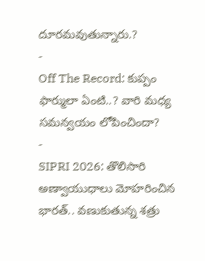దూరమవుతున్నారు.?
-
Off The Record: కుప్పం ఫార్ములా ఏంటి..? వారి మధ్య సమన్వయం లోపించిందా?
-
SIPRI 2026: తొలిసారి అణ్వాయుధాలు మోహరించిన భారత్.. వణుకుతున్న శత్రు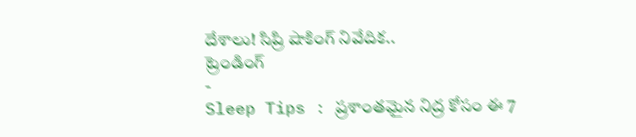దేశాలు! సిప్రి షాకింగ్ నివేదిక..
ట్రెండింగ్
-
Sleep Tips : ప్రశాంతమైన నిద్ర కోసం ఈ 7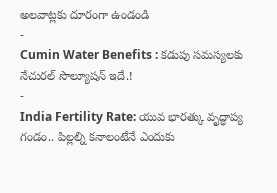అలవాట్లకు దూరంగా ఉండండి
-
Cumin Water Benefits : కడుపు సమస్యలకు నేచురల్ సొల్యూషన్ ఇదే.!
-
India Fertility Rate: యువ భారత్కు వృద్ధాప్య గండం.. పిల్లల్ని కనాలంటేనే ఎందుకు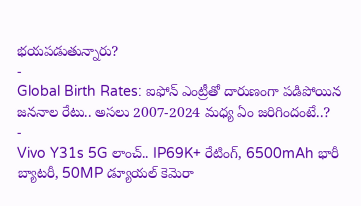భయపడుతున్నారు?
-
Global Birth Rates: ఐఫోన్ ఎంట్రీతో దారుణంగా పడిపోయిన జననాల రేటు.. అసలు 2007-2024 మధ్య ఏం జరిగిందంటే..?
-
Vivo Y31s 5G లాంచ్.. IP69K+ రేటింగ్, 6500mAh భారీ బ్యాటరీ, 50MP డ్యూయల్ కెమెరా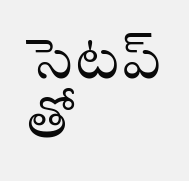సెటప్ తో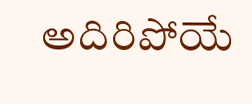అదిరిపోయే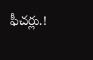ఫీచర్లు.!